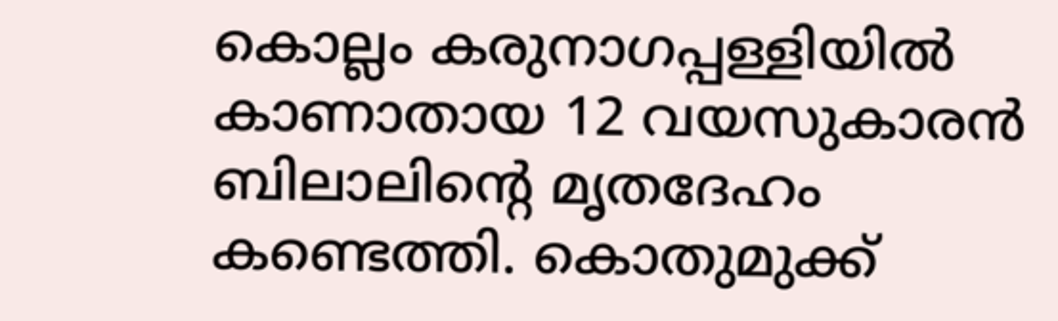കൊല്ലം കരുനാഗപ്പള്ളിയിൽ കാണാതായ 12 വയസുകാരൻ ബിലാലിൻ്റെ മൃതദേഹം കണ്ടെത്തി. കൊതുമുക്ക്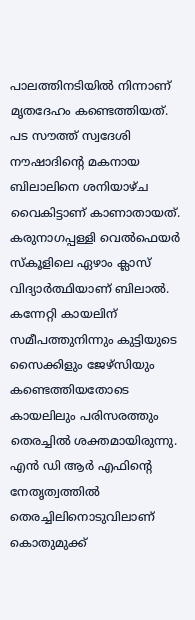പാലത്തിനടിയിൽ നിന്നാണ് മൃതദേഹം കണ്ടെത്തിയത്. പട സൗത്ത് സ്വദേശി നൗഷാദിൻ്റെ മകനായ ബിലാലിനെ ശനിയാഴ്ച വൈകിട്ടാണ് കാണാതായത്.
കരുനാഗപ്പള്ളി വെൽഫെയർ സ്കൂളിലെ ഏഴാം ക്ലാസ് വിദ്യാർത്ഥിയാണ് ബിലാൽ. കന്നേറ്റി കായലിന് സമീപത്തുനിന്നും കുട്ടിയുടെ സൈക്കിളും ജേഴ്സിയും കണ്ടെത്തിയതോടെ കായലിലും പരിസരത്തും തെരച്ചിൽ ശക്തമായിരുന്നു. എൻ ഡി ആർ എഫിൻ്റെ നേതൃത്വത്തിൽ തെരച്ചിലിനൊടുവിലാണ് കൊതുമുക്ക്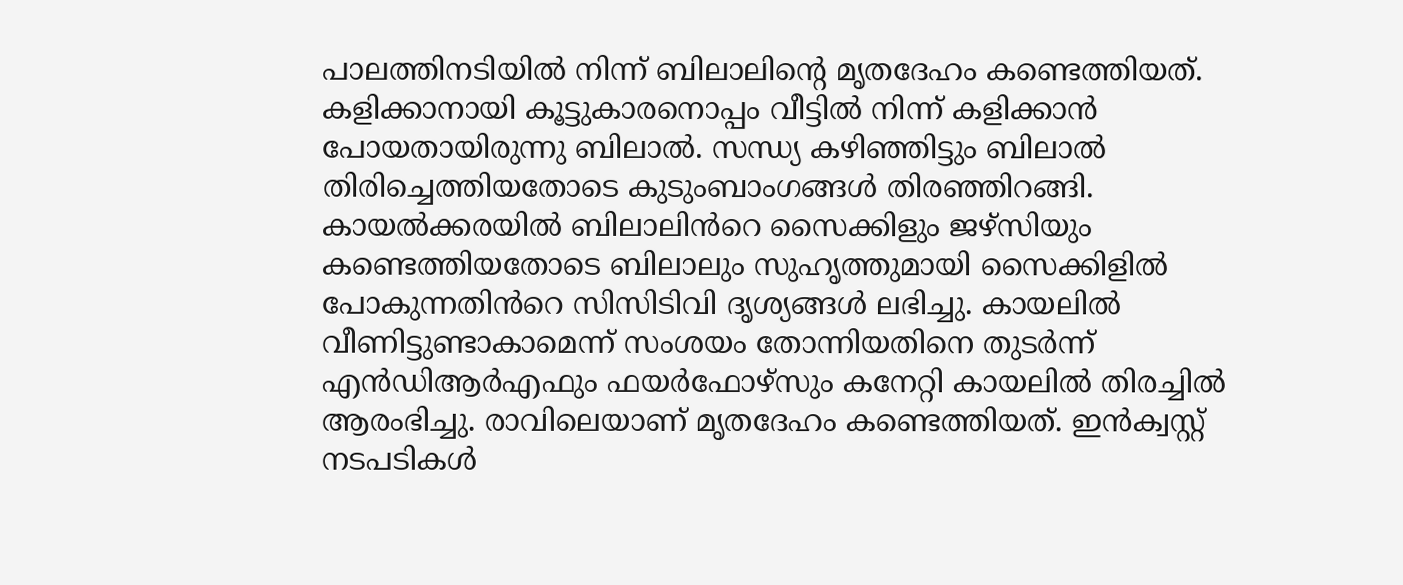പാലത്തിനടിയിൽ നിന്ന് ബിലാലിൻ്റെ മൃതദേഹം കണ്ടെത്തിയത്.
കളിക്കാനായി കൂട്ടുകാരനൊപ്പം വീട്ടിൽ നിന്ന് കളിക്കാൻ പോയതായിരുന്നു ബിലാൽ. സന്ധ്യ കഴിഞ്ഞിട്ടും ബിലാൽ തിരിച്ചെത്തിയതോടെ കുടുംബാംഗങ്ങൾ തിരഞ്ഞിറങ്ങി. കായൽക്കരയിൽ ബിലാലിൻറെ സൈക്കിളും ജഴ്സിയും കണ്ടെത്തിയതോടെ ബിലാലും സുഹൃത്തുമായി സൈക്കിളിൽ പോകുന്നതിൻറെ സിസിടിവി ദൃശ്യങ്ങൾ ലഭിച്ചു. കായലിൽ വീണിട്ടുണ്ടാകാമെന്ന് സംശയം തോന്നിയതിനെ തുടർന്ന് എൻഡിആർഎഫും ഫയർഫോഴ്സും കനേറ്റി കായലിൽ തിരച്ചിൽ ആരംഭിച്ചു. രാവിലെയാണ് മൃതദേഹം കണ്ടെത്തിയത്. ഇൻക്വസ്റ്റ് നടപടികൾ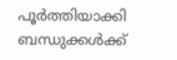പൂർത്തിയാക്കി ബന്ധുക്കൾക്ക്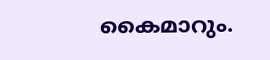കൈമാറും.